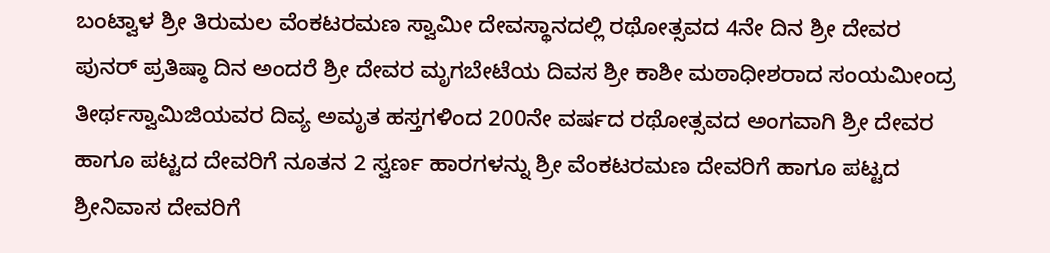ಬಂಟ್ವಾಳ ಶ್ರೀ ತಿರುಮಲ ವೆಂಕಟರಮಣ ಸ್ವಾಮೀ ದೇವಸ್ಥಾನದಲ್ಲಿ ರಥೋತ್ಸವದ 4ನೇ ದಿನ ಶ್ರೀ ದೇವರ ಪುನರ್ ಪ್ರತಿಷ್ಠಾ ದಿನ ಅಂದರೆ ಶ್ರೀ ದೇವರ ಮೃಗಬೇಟೆಯ ದಿವಸ ಶ್ರೀ ಕಾಶೀ ಮಠಾಧೀಶರಾದ ಸಂಯಮೀಂದ್ರ ತೀರ್ಥಸ್ವಾಮಿಜಿಯವರ ದಿವ್ಯ ಅಮೃತ ಹಸ್ತಗಳಿಂದ 200ನೇ ವರ್ಷದ ರಥೋತ್ಸವದ ಅಂಗವಾಗಿ ಶ್ರೀ ದೇವರ ಹಾಗೂ ಪಟ್ಟದ ದೇವರಿಗೆ ನೂತನ 2 ಸ್ವರ್ಣ ಹಾರಗಳನ್ನು ಶ್ರೀ ವೆಂಕಟರಮಣ ದೇವರಿಗೆ ಹಾಗೂ ಪಟ್ಟದ ಶ್ರೀನಿವಾಸ ದೇವರಿಗೆ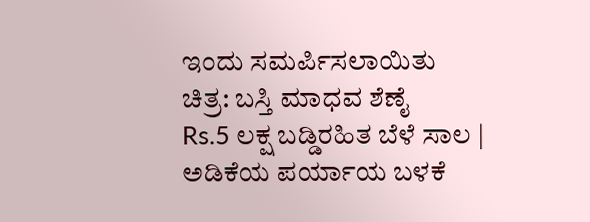ಇಂದು ಸಮರ್ಪಿಸಲಾಯಿತು
ಚಿತ್ರ: ಬಸ್ತಿ ಮಾಧವ ಶೆಣೈ
Rs.5 ಲಕ್ಷ ಬಡ್ಡಿರಹಿತ ಬೆಳೆ ಸಾಲ | ಅಡಿಕೆಯ ಪರ್ಯಾಯ ಬಳಕೆ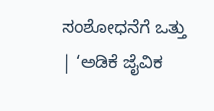ಸಂಶೋಧನೆಗೆ ಒತ್ತು | ‘ಅಡಿಕೆ ಜೈವಿಕ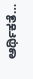ಆರ್ಥಿಕತೆ…